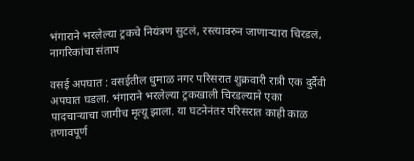भंगाराने भरलेल्या ट्रकचे नियंत्रण सुटलं, रस्त्यावरुन जाणाऱ्यारा चिरडलं, नागरिकांचा संताप

वसई अपघात : वसईतील धुमाळ नगर परिसरात शुक्रवारी रात्री एक दुर्दैवी अपघात घडला. भंगाराने भरलेल्या ट्रकखाली चिरडल्याने एका पादचाऱ्याचा जागीच मृत्यू झाला. या घटनेनंतर परिसरात काही काळ तणावपूर्ण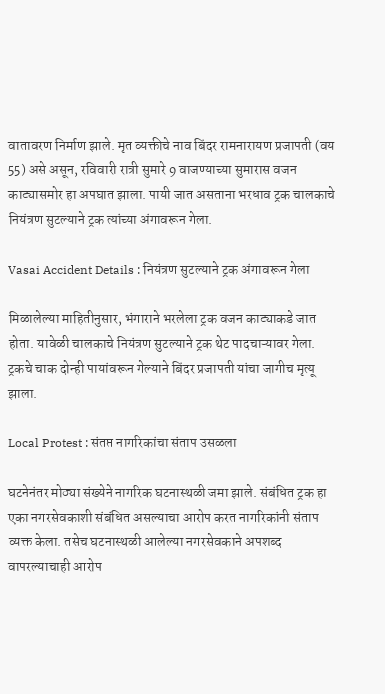वातावरण निर्माण झाले. मृत व्यक्तीचे नाव बिंदर रामनारायण प्रजापती (वय 55) असे असून, रविवारी रात्री सुमारे 9 वाजण्याच्या सुमारास वजन काट्यासमोर हा अपघात झाला. पायी जात असताना भरधाव ट्रक चालकाचे नियंत्रण सुटल्याने ट्रक त्यांच्या अंगावरून गेला.

Vasai Accident Details : नियंत्रण सुटल्याने ट्रक अंगावरून गेला

मिळालेल्या माहितीनुसार, भंगाराने भरलेला ट्रक वजन काट्याकडे जात होता. यावेळी चालकाचे नियंत्रण सुटल्याने ट्रक थेट पादचाऱ्यावर गेला. ट्रकचे चाक दोन्ही पायांवरून गेल्याने बिंदर प्रजापती यांचा जागीच मृत्यू झाला.

Local Protest : संतप्त नागरिकांचा संताप उसळला

घटनेनंतर मोठ्या संख्येने नागरिक घटनास्थळी जमा झाले. संबंधित ट्रक हा एका नगरसेवकाशी संबंधित असल्याचा आरोप करत नागरिकांनी संताप व्यक्त केला. तसेच घटनास्थळी आलेल्या नगरसेवकाने अपशब्द वापरल्याचाही आरोप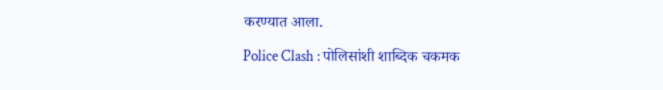करण्यात आला.

Police Clash : पोलिसांशी शाब्दिक चकमक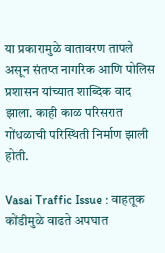या प्रकारामुळे वातावरण तापले असून संतप्त नागरिक आणि पोलिस प्रशासन यांच्यात शाब्दिक वाद झाला. काही काळ परिसरात गोंधळाची परिस्थिती निर्माण झाली होती.

Vasai Traffic Issue : वाहतूक कोंडीमुळे वाढते अपघात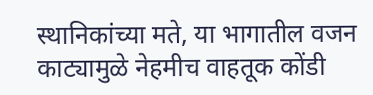स्थानिकांच्या मते, या भागातील वजन काट्यामुळे नेहमीच वाहतूक कोंडी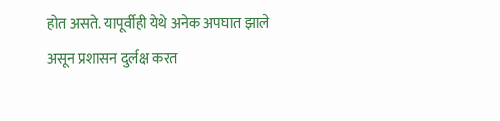होत असते. यापूर्वीही येथे अनेक अपघात झाले असून प्रशासन दुर्लक्ष करत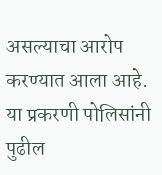असल्याचा आरोप करण्यात आला आहे.  या प्रकरणी पोलिसांनी पुढील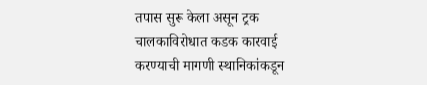तपास सुरू केला असून ट्रक चालकाविरोधात कडक कारवाई करण्याची मागणी स्थानिकांकडून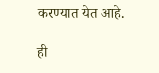करण्यात येत आहे.

ही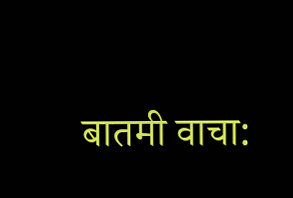बातमी वाचा: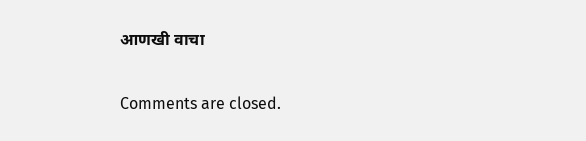आणखी वाचा

Comments are closed.